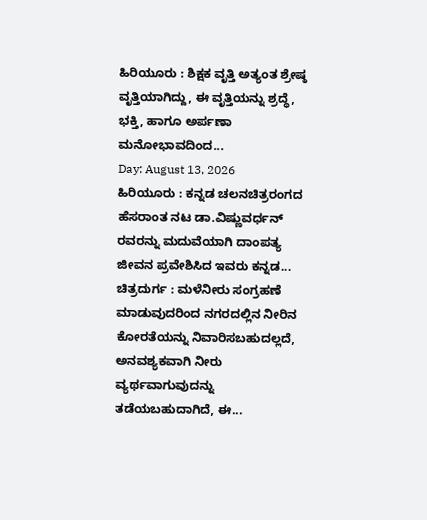ಹಿರಿಯೂರು : ಶಿಕ್ಷಕ ವೃತ್ತಿ ಅತ್ಯಂತ ಶ್ರೇಷ್ಠ ವೃತ್ತಿಯಾಗಿದ್ದು, ಈ ವೃತ್ತಿಯನ್ನು ಶ್ರದ್ಧೆ, ಭಕ್ತಿ, ಹಾಗೂ ಅರ್ಪಣಾ ಮನೋಭಾವದಿಂದ...
Day: August 13, 2026
ಹಿರಿಯೂರು : ಕನ್ನಡ ಚಲನಚಿತ್ರರಂಗದ ಹೆಸರಾಂತ ನಟ ಡಾ.ವಿಷ್ಣುವರ್ಧನ್ ರವರನ್ನು ಮದುವೆಯಾಗಿ ದಾಂಪತ್ಯ ಜೀವನ ಪ್ರವೇಶಿಸಿದ ಇವರು ಕನ್ನಡ...
ಚಿತ್ರದುರ್ಗ : ಮಳೆನೀರು ಸಂಗ್ರಹಣೆ ಮಾಡುವುದರಿಂದ ನಗರದಲ್ಲಿನ ನೀರಿನ ಕೋರತೆಯನ್ನು ನಿವಾರಿಸಬಹುದಲ್ಲದೆ, ಅನವಶ್ಯಕವಾಗಿ ನೀರು ವ್ಯರ್ಥವಾಗುವುದನ್ನು ತಡೆಯಬಹುದಾಗಿದೆ, ಈ...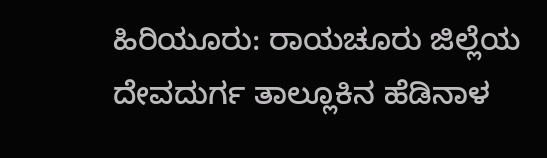ಹಿರಿಯೂರು: ರಾಯಚೂರು ಜಿಲ್ಲೆಯ ದೇವದುರ್ಗ ತಾಲ್ಲೂಕಿನ ಹೆಡಿನಾಳ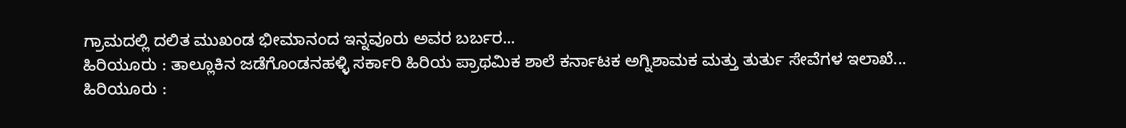ಗ್ರಾಮದಲ್ಲಿ ದಲಿತ ಮುಖಂಡ ಭೀಮಾನಂದ ಇನ್ನವೂರು ಅವರ ಬರ್ಬರ...
ಹಿರಿಯೂರು : ತಾಲ್ಲೂಕಿನ ಜಡೆಗೊಂಡನಹಳ್ಳಿ ಸರ್ಕಾರಿ ಹಿರಿಯ ಪ್ರಾಥಮಿಕ ಶಾಲೆ ಕರ್ನಾಟಕ ಅಗ್ನಿಶಾಮಕ ಮತ್ತು ತುರ್ತು ಸೇವೆಗಳ ಇಲಾಖೆ...
ಹಿರಿಯೂರು :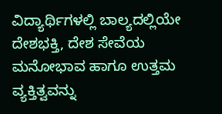ವಿದ್ಯಾರ್ಥಿಗಳಲ್ಲಿ ಬಾಲ್ಯದಲ್ಲಿಯೇ ದೇಶಭಕ್ತಿ, ದೇಶ ಸೇವೆಯ ಮನೋಭಾವ ಹಾಗೂ ಉತ್ತಮ ವ್ಯಕ್ತಿತ್ವವನ್ನು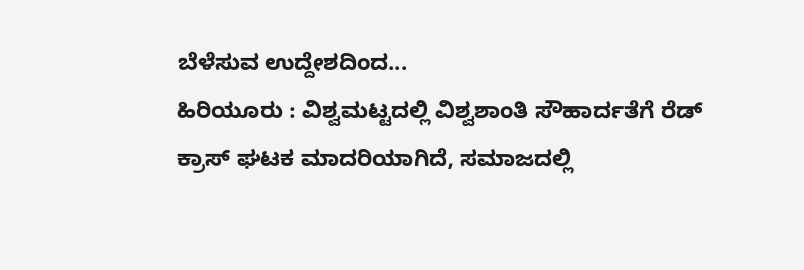ಬೆಳೆಸುವ ಉದ್ದೇಶದಿಂದ...
ಹಿರಿಯೂರು : ವಿಶ್ವಮಟ್ಟದಲ್ಲಿ ವಿಶ್ವಶಾಂತಿ ಸೌಹಾರ್ದತೆಗೆ ರೆಡ್ ಕ್ರಾಸ್ ಘಟಕ ಮಾದರಿಯಾಗಿದೆ, ಸಮಾಜದಲ್ಲಿ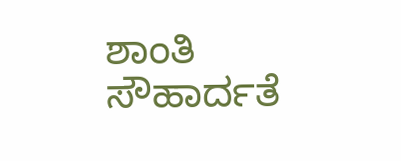ಶಾಂತಿ ಸೌಹಾರ್ದತೆ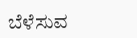ಬೆಳೆಸುವ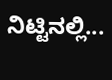ನಿಟ್ಟಿನಲ್ಲಿ...